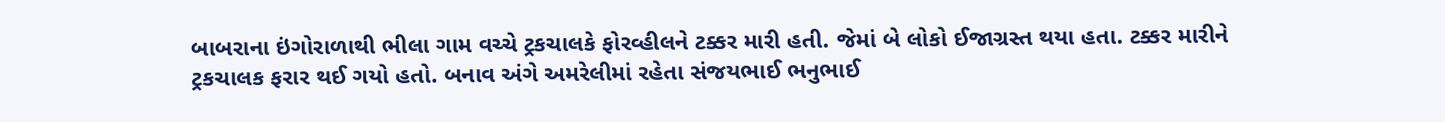બાબરાના ઇંગોરાળાથી ભીલા ગામ વચ્ચે ટ્રકચાલકે ફોરવ્હીલને ટક્કર મારી હતી. જેમાં બે લોકો ઈજાગ્રસ્ત થયા હતા. ટક્કર મારીને ટ્રકચાલક ફરાર થઈ ગયો હતો. બનાવ અંગે અમરેલીમાં રહેતા સંજયભાઈ ભનુભાઈ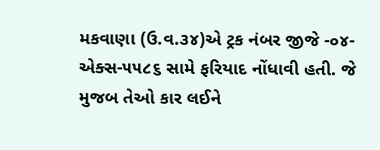મકવાણા (ઉ.વ.૩૪)એ ટ્રક નંબર જીજે -૦૪-એક્સ-૫૫૮૬ સામે ફરિયાદ નોંધાવી હતી. જે મુજબ તેઓ કાર લઈને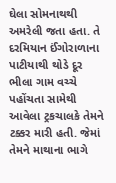ઘેલા સોમનાથથી અમરેલી જતા હતા. તે દરમિયાન ઈંગોરાળાના પાટીયાથી થોડે દૂર ભીલા ગામ વચ્ચે પહોંચતા સામેથી આવેલા ટ્રકચાલકે તેમને ટક્કર મારી હતી. જેમાં તેમને માથાના ભાગે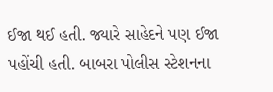ઈજા થઈ હતી. જ્યારે સાહેદને પણ ઈજા પહોંચી હતી. બાબરા પોલીસ સ્ટેશનના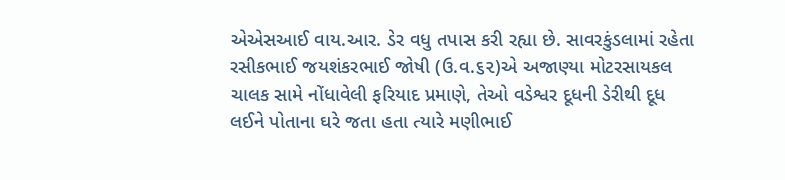એએસઆઈ વાય.આર. ડેર વધુ તપાસ કરી રહ્યા છે. સાવરકુંડલામાં રહેતા રસીકભાઈ જયશંકરભાઈ જોષી (ઉ.વ.૬૨)એ અજાણ્યા મોટરસાયકલ ચાલક સામે નોંધાવેલી ફરિયાદ પ્રમાણે, તેઓ વડેશ્વર દૂધની ડેરીથી દૂધ લઈને પોતાના ઘરે જતા હતા ત્યારે મણીભાઈ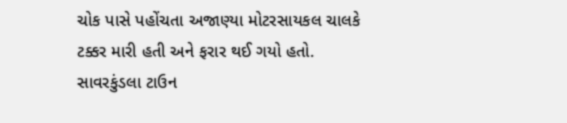ચોક પાસે પહોંચતા અજાણ્યા મોટરસાયકલ ચાલકે ટક્કર મારી હતી અને ફરાર થઈ ગયો હતો. સાવરકુંડલા ટાઉન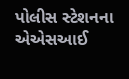પોલીસ સ્ટેશનના એએસઆઈ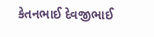કેતનભાઈ દેવજીભાઈ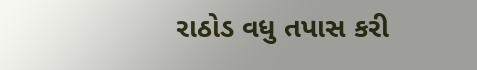રાઠોડ વધુ તપાસ કરી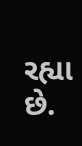રહ્યા છે.